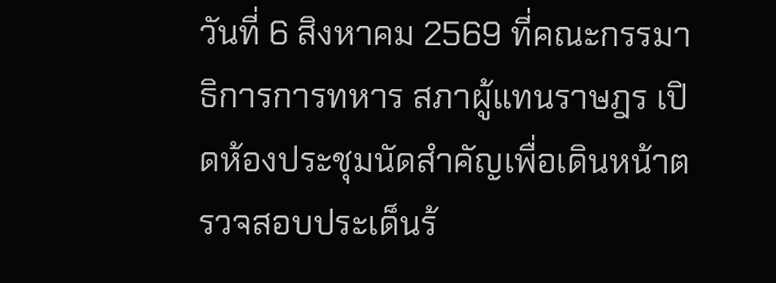วันที่ 6 สิงหาคม 2569 ที่คณะกรรมาธิการการทหาร สภาผู้แทนราษฎร เปิดห้องประชุมนัดสำคัญเพื่อเดินหน้าตรวจสอบประเด็นร้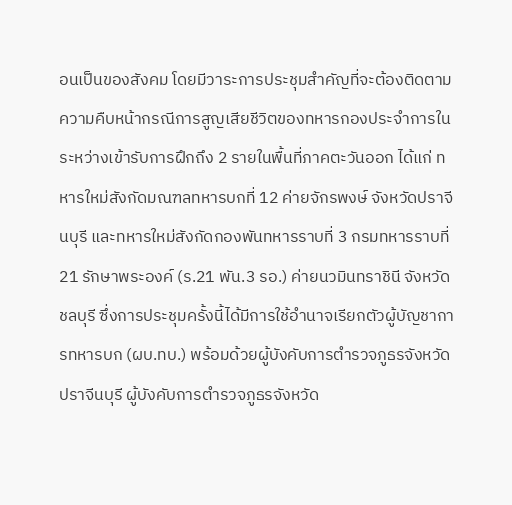อนเป็นของสังคม โดยมีวาระการประชุมสำคัญที่จะต้องติดตามความคืบหน้ากรณีการสูญเสียชีวิตของทหารกองประจำการในระหว่างเข้ารับการฝึกถึง 2 รายในพื้นที่ภาคตะวันออก ได้แก่ ทหารใหม่สังกัดมณฑลทหารบกที่ 12 ค่ายจักรพงษ์ จังหวัดปราจีนบุรี และทหารใหม่สังกัดกองพันทหารราบที่ 3 กรมทหารราบที่ 21 รักษาพระองค์ (ร.21 พัน.3 รอ.) ค่ายนวมินทราชินี จังหวัดชลบุรี ซึ่งการประชุมครั้งนี้ได้มีการใช้อำนาจเรียกตัวผู้บัญชาการทหารบก (ผบ.ทบ.) พร้อมด้วยผู้บังคับการตำรวจภูธรจังหวัดปราจีนบุรี ผู้บังคับการตำรวจภูธรจังหวัด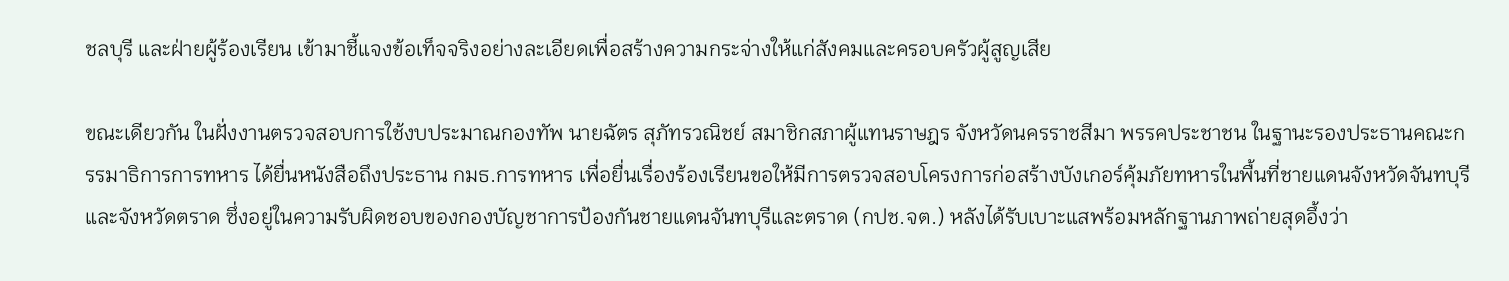ชลบุรี และฝ่ายผู้ร้องเรียน เข้ามาชี้แจงข้อเท็จจริงอย่างละเอียดเพื่อสร้างความกระจ่างให้แก่สังคมและครอบครัวผู้สูญเสีย

ขณะเดียวกัน ในฝั่งงานตรวจสอบการใช้งบประมาณกองทัพ นายฉัตร สุภัทรวณิชย์ สมาชิกสภาผู้แทนราษฎร จังหวัดนครราชสีมา พรรคประชาชน ในฐานะรองประธานคณะกรรมาธิการการทหาร ได้ยื่นหนังสือถึงประธาน กมธ.การทหาร เพื่อยื่นเรื่องร้องเรียนขอให้มีการตรวจสอบโครงการก่อสร้างบังเกอร์คุ้มภัยทหารในพื้นที่ชายแดนจังหวัดจันทบุรีและจังหวัดตราด ซึ่งอยู่ในความรับผิดชอบของกองบัญชาการป้องกันชายแดนจันทบุรีและตราด (กปช.จต.) หลังได้รับเบาะแสพร้อมหลักฐานภาพถ่ายสุดอึ้งว่า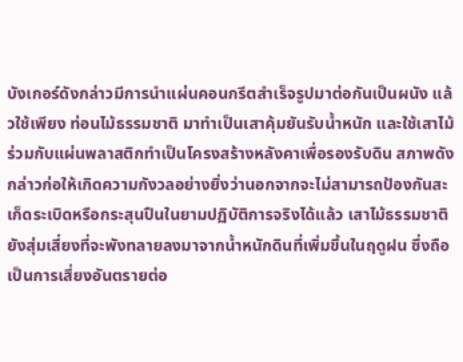บังเกอร์ดังกล่าวมีการนำแผ่นคอนกรีตสำเร็จรูปมาต่อกันเป็นผนัง แล้วใช้เพียง ท่อนไม้ธรรมชาติ มาทำเป็นเสาคุ้มยันรับน้ำหนัก และใช้เสาไม้ร่วมกับแผ่นพลาสติกทำเป็นโครงสร้างหลังคาเพื่อรองรับดิน สภาพดังกล่าวก่อให้เกิดความกังวลอย่างยิ่งว่านอกจากจะไม่สามารถป้องกันสะเก็ดระเบิดหรือกระสุนปืนในยามปฏิบัติการจริงได้แล้ว เสาไม้ธรรมชาติยังสุ่มเสี่ยงที่จะพังทลายลงมาจากน้ำหนักดินที่เพิ่มขึ้นในฤดูฝน ซึ่งถือเป็นการเสี่ยงอันตรายต่อ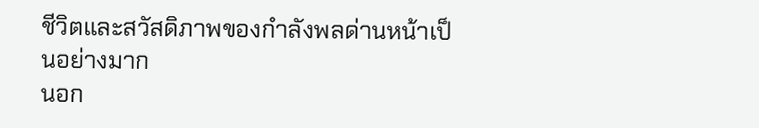ชีวิตและสวัสดิภาพของกำลังพลด่านหน้าเป็นอย่างมาก
นอก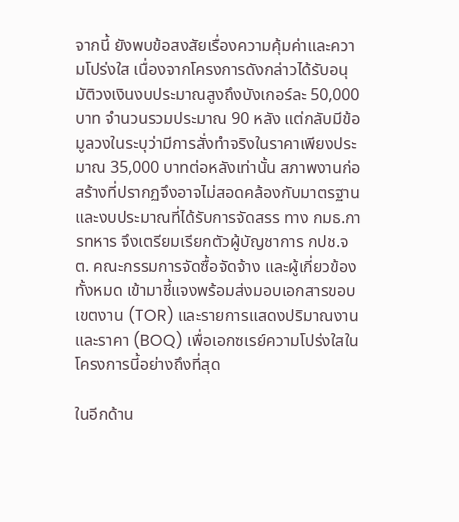จากนี้ ยังพบข้อสงสัยเรื่องความคุ้มค่าและความโปร่งใส เนื่องจากโครงการดังกล่าวได้รับอนุมัติวงเงินงบประมาณสูงถึงบังเกอร์ละ 50,000 บาท จำนวนรวมประมาณ 90 หลัง แต่กลับมีข้อมูลวงในระบุว่ามีการสั่งทำจริงในราคาเพียงประมาณ 35,000 บาทต่อหลังเท่านั้น สภาพงานก่อสร้างที่ปรากฏจึงอาจไม่สอดคล้องกับมาตรฐานและงบประมาณที่ได้รับการจัดสรร ทาง กมธ.การทหาร จึงเตรียมเรียกตัวผู้บัญชาการ กปช.จต. คณะกรรมการจัดซื้อจัดจ้าง และผู้เกี่ยวข้องทั้งหมด เข้ามาชี้แจงพร้อมส่งมอบเอกสารขอบเขตงาน (TOR) และรายการแสดงปริมาณงานและราคา (BOQ) เพื่อเอกซเรย์ความโปร่งใสในโครงการนี้อย่างถึงที่สุด

ในอีกด้าน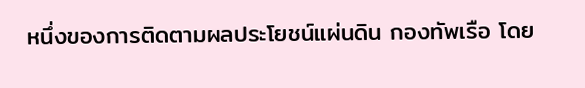หนึ่งของการติดตามผลประโยชน์แผ่นดิน กองทัพเรือ โดย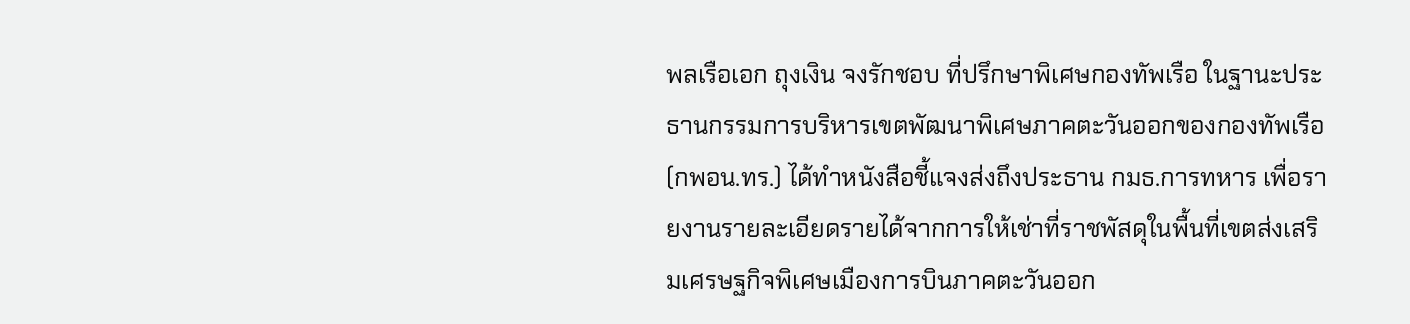พลเรือเอก ถุงเงิน จงรักชอบ ที่ปรึกษาพิเศษกองทัพเรือ ในฐานะประธานกรรมการบริหารเขตพัฒนาพิเศษภาคตะวันออกของกองทัพเรือ (กพอน.ทร.) ได้ทำหนังสือชี้แจงส่งถึงประธาน กมธ.การทหาร เพื่อรายงานรายละเอียดรายได้จากการให้เช่าที่ราชพัสดุในพื้นที่เขตส่งเสริมเศรษฐกิจพิเศษเมืองการบินภาคตะวันออก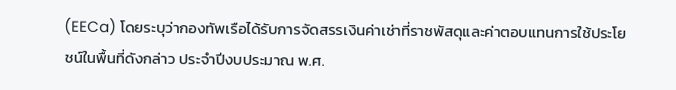(EECa) โดยระบุว่ากองทัพเรือได้รับการจัดสรรเงินค่าเช่าที่ราชพัสดุและค่าตอบแทนการใช้ประโยชน์ในพื้นที่ดังกล่าว ประจำปีงบประมาณ พ.ศ.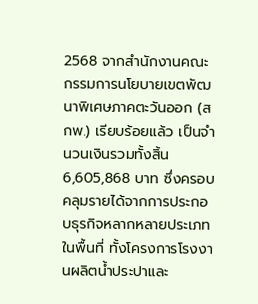2568 จากสำนักงานคณะกรรมการนโยบายเขตพัฒนาพิเศษภาคตะวันออก (สกพ.) เรียบร้อยแล้ว เป็นจำนวนเงินรวมทั้งสิ้น 6,605,868 บาท ซึ่งครอบคลุมรายได้จากการประกอบธุรกิจหลากหลายประเภทในพื้นที่ ทั้งโครงการโรงงานผลิตน้ำประปาและ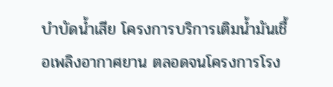บำบัดน้ำเสีย โครงการบริการเติมน้ำมันเชื้อเพลิงอากาศยาน ตลอดจนโครงการโรง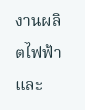งานผลิตไฟฟ้าและ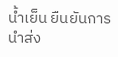น้ำเย็น ยืนยันการนำส่ง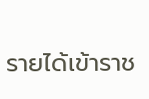รายได้เข้าราช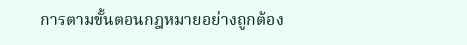การตามขั้นตอนกฎหมายอย่างถูกต้อง